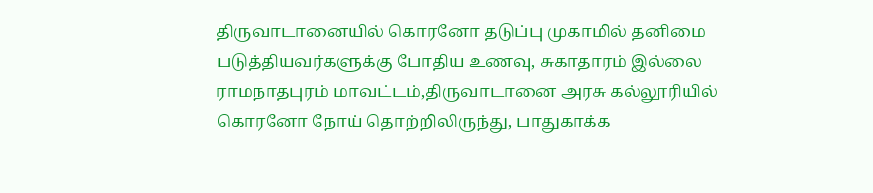திருவாடானையில் கொரனோ தடுப்பு முகாமில் தனிமை படுத்தியவர்களுக்கு போதிய உணவு, சுகாதாரம் இல்லை
ராமநாதபுரம் மாவட்டம்,திருவாடானை அரசு கல்லூரியில் கொரனோ நோய் தொற்றிலிருந்து, பாதுகாக்க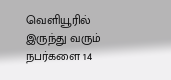வெளியூரில் இருந்து வரும் நபர்களை 14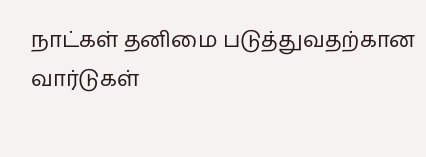நாட்கள் தனிமை படுத்துவதற்கான வார்டுகள்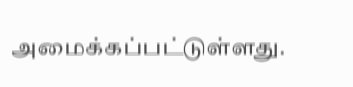அமைக்கப்பட்டுள்ளது.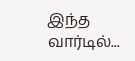இந்த வார்டில்...